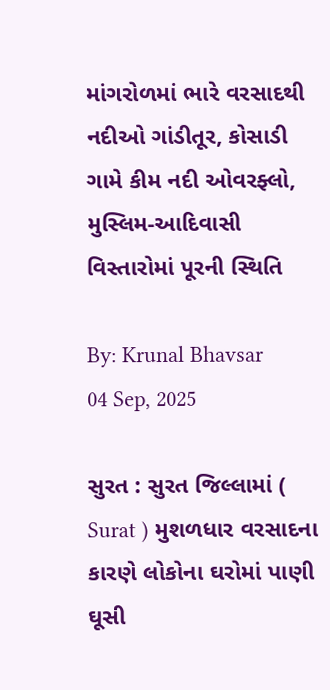માંગરોળમાં ભારે વરસાદથી નદીઓ ગાંડીતૂર, કોસાડી ગામે કીમ નદી ઓવરફ્લો, મુસ્લિમ-આદિવાસી વિસ્તારોમાં પૂરની સ્થિતિ

By: Krunal Bhavsar
04 Sep, 2025

સુરત : સુરત જિલ્લામાં ( Surat ) મુશળધાર વરસાદના કારણે લોકોના ઘરોમાં પાણી ઘૂસી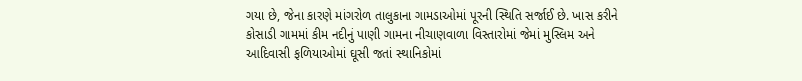ગયા છે, જેના કારણે માંગરોળ તાલુકાના ગામડાઓમાં પૂરની સ્થિતિ સર્જાઈ છે. ખાસ કરીને કોસાડી ગામમાં કીમ નદીનું પાણી ગામના નીચાણવાળા વિસ્તારોમાં જેમાં મુસ્લિમ અને આદિવાસી ફળિયાઓમાં ઘૂસી જતાં સ્થાનિકોમાં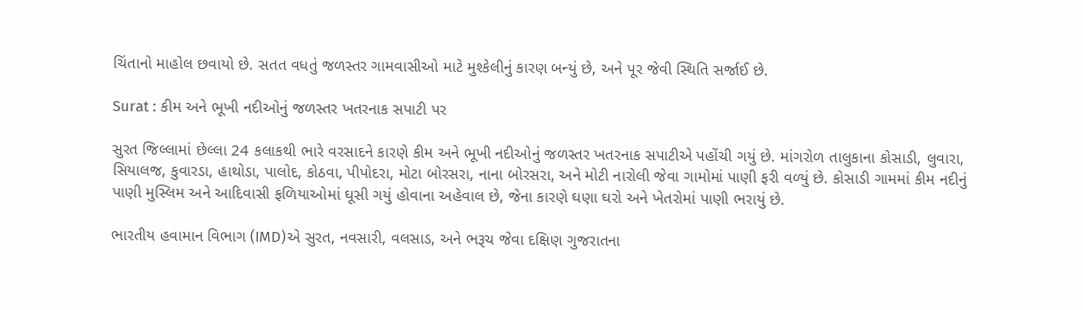ચિંતાનો માહોલ છવાયો છે. સતત વધતું જળસ્તર ગામવાસીઓ માટે મુશ્કેલીનું કારણ બન્યું છે, અને પૂર જેવી સ્થિતિ સર્જાઈ છે.

Surat : કીમ અને ભૂખી નદીઓનું જળસ્તર ખતરનાક સપાટી પર

સુરત જિલ્લામાં છેલ્લા 24 કલાકથી ભારે વરસાદને કારણે કીમ અને ભૂખી નદીઓનું જળસ્તર ખતરનાક સપાટીએ પહોંચી ગયું છે. માંગરોળ તાલુકાના કોસાડી, લુવારા, સિયાલજ, કુવારડા, હાથોડા, પાલોદ, કોઠવા, પીપોદરા, મોટા બોરસરા, નાના બોરસરા, અને મોટી નારોલી જેવા ગામોમાં પાણી ફરી વળ્યું છે. કોસાડી ગામમાં કીમ નદીનું પાણી મુસ્લિમ અને આદિવાસી ફળિયાઓમાં ઘૂસી ગયું હોવાના અહેવાલ છે, જેના કારણે ઘણા ઘરો અને ખેતરોમાં પાણી ભરાયું છે.

ભારતીય હવામાન વિભાગ (IMD)એ સુરત, નવસારી, વલસાડ, અને ભરૂચ જેવા દક્ષિણ ગુજરાતના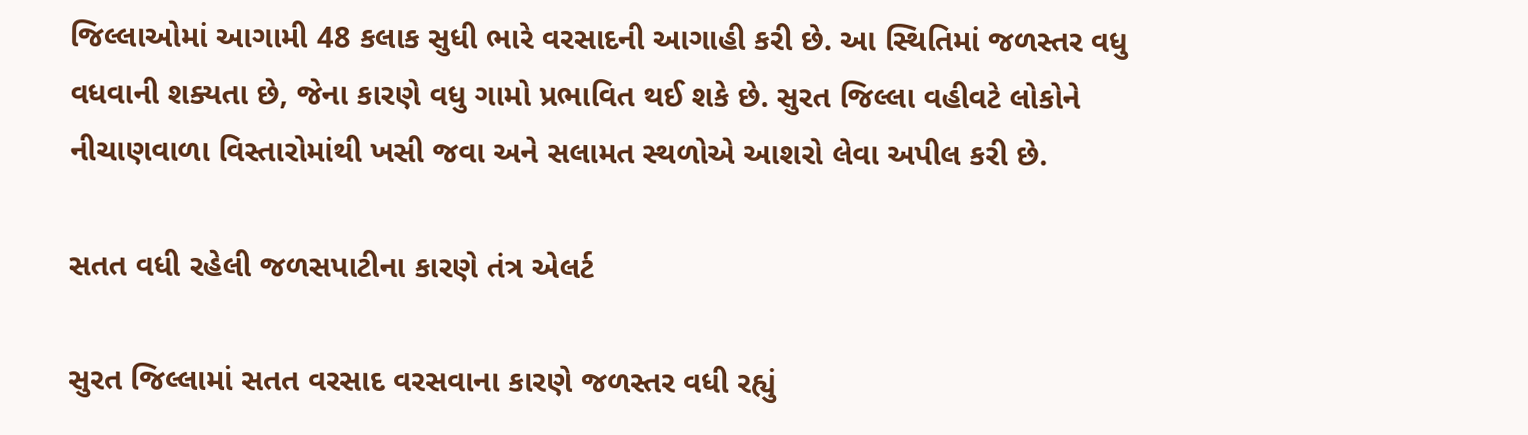જિલ્લાઓમાં આગામી 48 કલાક સુધી ભારે વરસાદની આગાહી કરી છે. આ સ્થિતિમાં જળસ્તર વધુ વધવાની શક્યતા છે, જેના કારણે વધુ ગામો પ્રભાવિત થઈ શકે છે. સુરત જિલ્લા વહીવટે લોકોને નીચાણવાળા વિસ્તારોમાંથી ખસી જવા અને સલામત સ્થળોએ આશરો લેવા અપીલ કરી છે.

સતત વધી રહેલી જળસપાટીના કારણે તંત્ર એલર્ટ

સુરત જિલ્લામાં સતત વરસાદ વરસવાના કારણે જળસ્તર વધી રહ્યું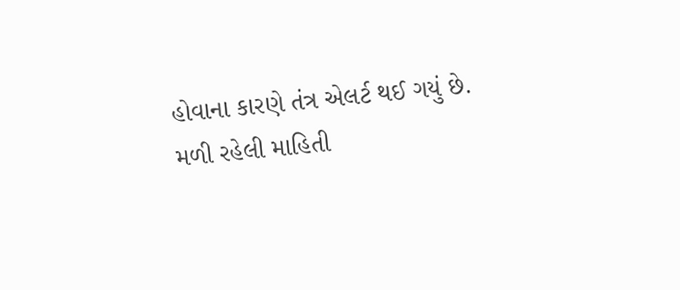હોવાના કારણે તંત્ર એલર્ટ થઈ ગયું છે. મળી રહેલી માહિતી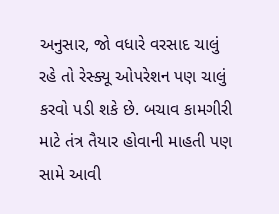અનુસાર, જો વધારે વરસાદ ચાલું રહે તો રેસ્ક્યૂ ઓપરેશન પણ ચાલું કરવો પડી શકે છે. બચાવ કામગીરી માટે તંત્ર તૈયાર હોવાની માહતી પણ સામે આવી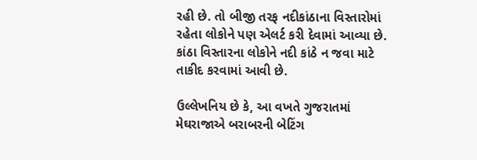રહી છે. તો બીજી તરફ નદીકાંઠાના વિસ્તારોમાં રહેતા લોકોને પણ એલર્ટ કરી દેવામાં આવ્યા છે. કાંઠા વિસ્તારના લોકોને નદી કાંઠે ન જવા માટે તાકીદ કરવામાં આવી છે.

ઉલ્લેખનિય છે કે, આ વખતે ગુજરાતમાં મેઘરાજાએ બરાબરની બેટિંગ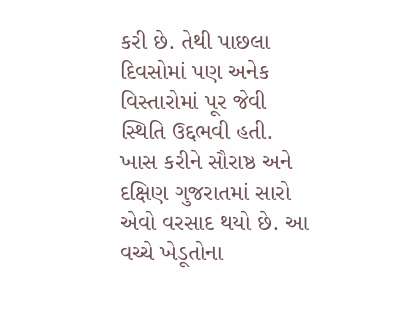કરી છે. તેથી પાછલા દિવસોમાં પણ અનેક વિસ્તારોમાં પૂર જેવી સ્થિતિ ઉદ્દભવી હતી. ખાસ કરીને સૌરાષ્ઠ અને દક્ષિણ ગુજરાતમાં સારો એવો વરસાદ થયો છે. આ વચ્ચે ખેડૂતોના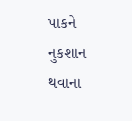પાકને નુકશાન થવાના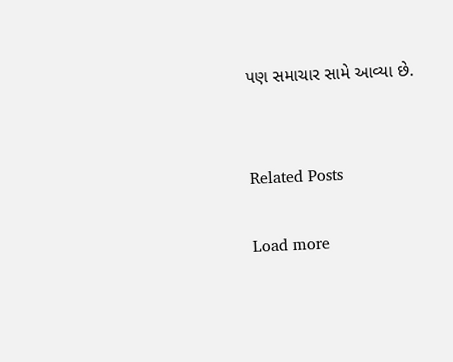પણ સમાચાર સામે આવ્યા છે.


Related Posts

Load more